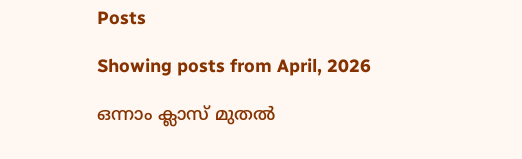Posts

Showing posts from April, 2026

ഒന്നാം ക്ലാസ് മുതൽ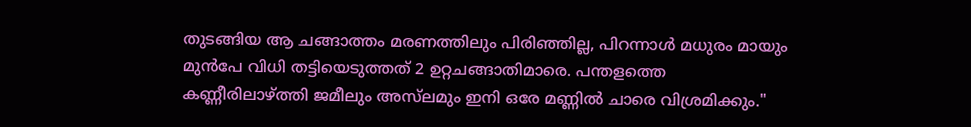തുടങ്ങിയ ആ ചങ്ങാത്തം മരണത്തിലും പിരിഞ്ഞില്ല, പിറന്നാൾ മധുരം മായും മുൻപേ വിധി തട്ടിയെടുത്തത് 2 ഉറ്റചങ്ങാതിമാരെ. പന്തളത്തെ കണ്ണീരിലാഴ്ത്തി ജമീലും അസ്‌ലമും ഇനി ഒരേ മണ്ണിൽ ചാരെ വിശ്രമിക്കും."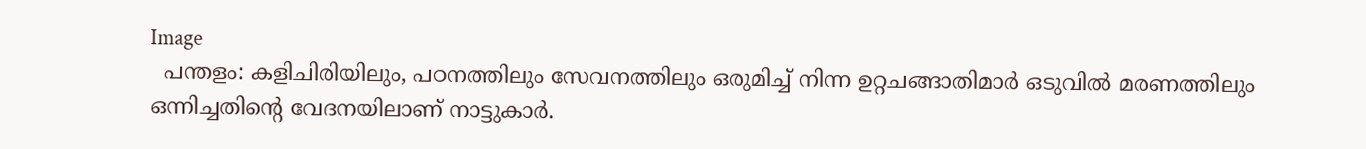Image
  പന്തളം: കളിചിരിയിലും, പഠനത്തിലും സേവനത്തിലും ഒരുമിച്ച് നിന്ന ഉറ്റചങ്ങാതിമാർ ഒടുവിൽ മരണത്തിലും ഒന്നിച്ചതിന്റെ വേദനയിലാണ് നാട്ടുകാർ.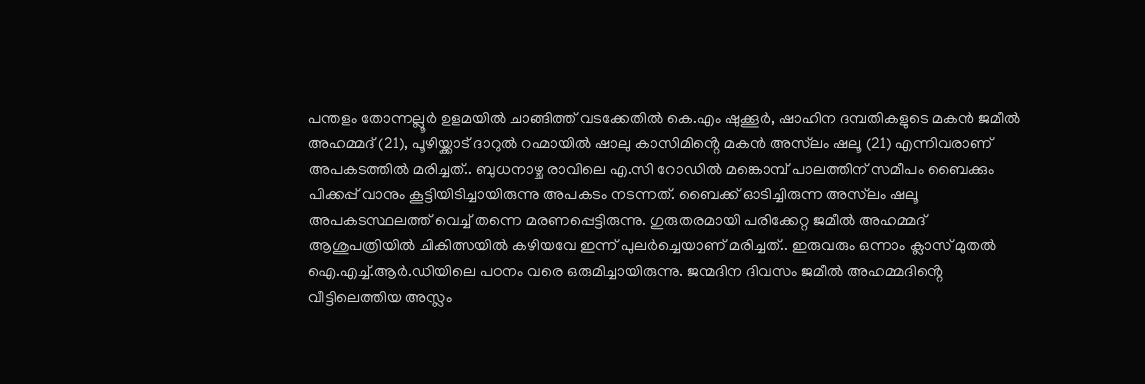പന്തളം തോന്നല്ലൂർ ഉളമയിൽ ചാങ്ങിത്ത് വടക്കേതിൽ കെ.എം ഷുക്കൂർ, ഷാഹിന ദമ്പതികളുടെ മകൻ ജമീൽ അഹമ്മദ് (21), പൂഴിയ്ക്കാട് ദാറുൽ റഹ്മായിൽ ഷാലു കാസിമിൻ്റെ മകൻ അസ്‌ലം ഷലൂ (21) എന്നിവരാണ് അപകടത്തിൽ മരിച്ചത്.. ബുധനാഴ്ച രാവിലെ എ.സി റോഡിൽ മങ്കൊമ്പ് പാലത്തിന് സമീപം ബൈക്കും പിക്കപ്പ് വാനും കൂട്ടിയിടിച്ചായിരുന്നു അപകടം നടന്നത്. ബൈക്ക് ഓടിച്ചിരുന്ന അസ്‌ലം ഷലൂ അപകടസ്ഥലത്ത് വെച്ച് തന്നെ മരണപ്പെട്ടിരുന്നു. ഗുരുതരമായി പരിക്കേറ്റ ജമീൽ അഹമ്മദ് ആശുപത്രിയിൽ ചികിത്സയിൽ കഴിയവേ ഇന്ന് പുലർച്ചെയാണ് മരിച്ചത്.. ഇരുവരും ഒന്നാം ക്ലാസ് മുതൽ ഐ.എച്ച്.ആർ.ഡിയിലെ പഠനം വരെ ഒരുമിച്ചായിരുന്നു. ജന്മദിന ദിവസം ജമീൽ അഹമ്മദിൻ്റെ വീട്ടിലെത്തിയ അസ്ലം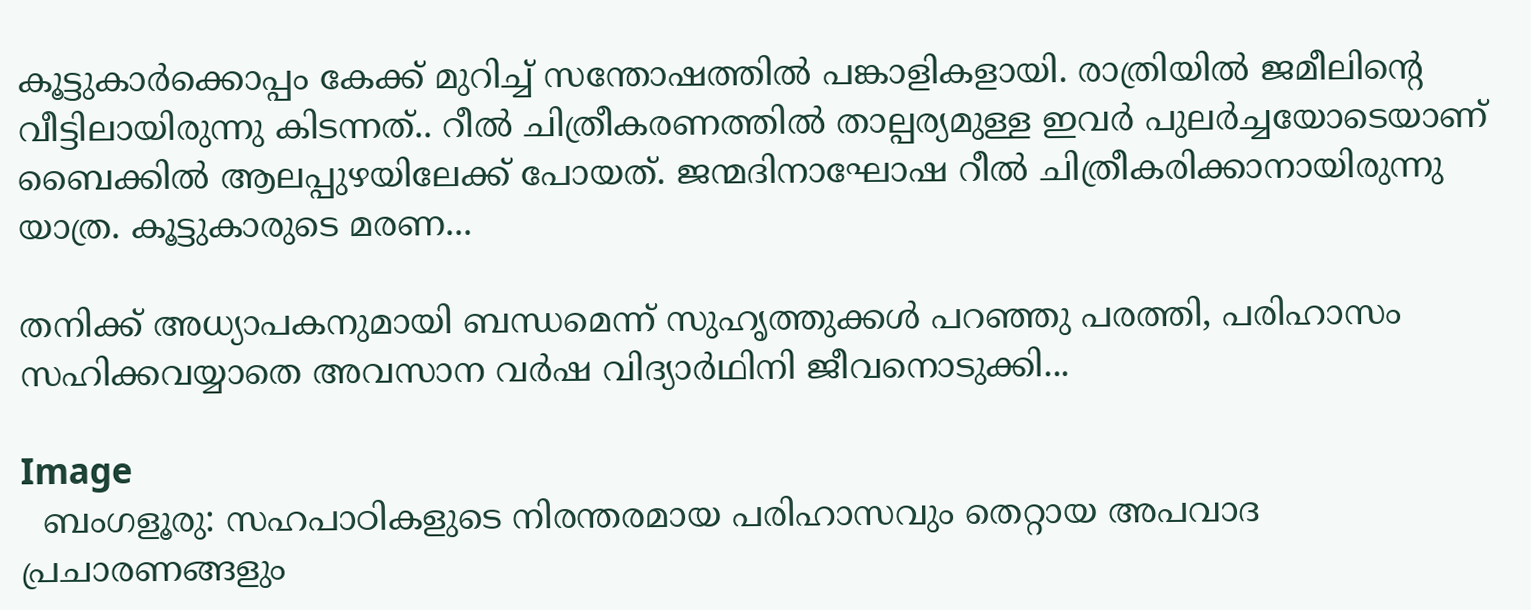കൂട്ടുകാർക്കൊപ്പം കേക്ക് മുറിച്ച് സന്തോഷത്തിൽ പങ്കാളികളായി. രാത്രിയിൽ ജമീലിന്റെ വീട്ടിലായിരുന്നു കിടന്നത്.. റീൽ ചിത്രീകരണത്തിൽ താല്പര്യമുള്ള ഇവർ പുലർച്ചയോടെയാണ് ബൈക്കിൽ ആലപ്പുഴയിലേക്ക് പോയത്. ജന്മദിനാഘോഷ റീൽ ചിത്രീകരിക്കാനായിരുന്നു യാത്ര. കൂട്ടുകാരുടെ മരണ...

തനിക്ക് അധ്യാപകനുമായി ബന്ധമെന്ന് സുഹൃത്തുക്കൾ പറഞ്ഞു പരത്തി, പരിഹാസം സഹിക്കവയ്യാതെ അവസാന വര്‍ഷ വിദ്യാര്‍ഥിനി ജീവനൊടുക്കി...

Image
  ബംഗളൂരു: സഹപാഠികളുടെ നിരന്തരമായ പരിഹാസവും തെറ്റായ അപവാദ പ്രചാരണങ്ങളും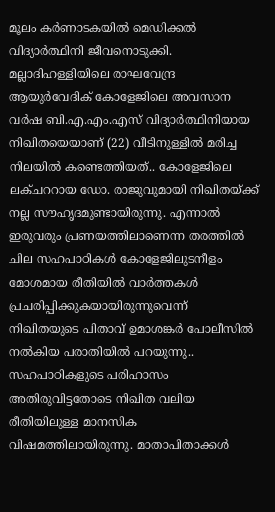മൂലം കർണാടകയിൽ മെഡിക്കൽ വിദ്യാർത്ഥിനി ജീവനൊടുക്കി. മല്ലാദിഹള്ളിയിലെ രാഘവേന്ദ്ര ആയുർവേദിക് കോളേജിലെ അവസാന വർഷ ബി.എ.എം.എസ് വിദ്യാർത്ഥിനിയായ നിഖിതയെയാണ് (22) വീടിനുള്ളിൽ മരിച്ച നിലയിൽ കണ്ടെത്തിയത്.. കോളേജിലെ ലക്‌ചററായ ഡോ. രാജുവുമായി നിഖിതയ്ക്ക് നല്ല സൗഹൃദമുണ്ടായിരുന്നു. എന്നാൽ ഇരുവരും പ്രണയത്തിലാണെന്ന തരത്തിൽ ചില സഹപാഠികൾ കോളേജിലുടനീളം മോശമായ രീതിയിൽ വാർത്തകൾ പ്രചരിപ്പിക്കുകയായിരുന്നുവെന്ന് നിഖിതയുടെ പിതാവ് ഉമാശങ്കർ പോലീസിൽ നൽകിയ പരാതിയിൽ പറയുന്നു.. സഹപാഠികളുടെ പരിഹാസം അതിരുവിട്ടതോടെ നിഖിത വലിയ രീതിയിലുള്ള മാനസിക വിഷമത്തിലായിരുന്നു. മാതാപിതാക്കൾ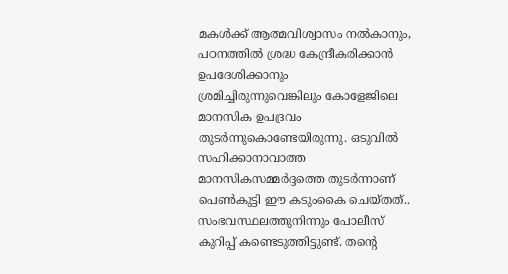മകൾക്ക് ആത്മവിശ്വാസം നൽകാനും, പഠനത്തിൽ ശ്രദ്ധ കേന്ദ്രീകരിക്കാൻ ഉപദേശിക്കാനും ശ്രമിച്ചിരുന്നുവെങ്കിലും കോളേജിലെ മാനസിക ഉപദ്രവം തുടർന്നുകൊണ്ടേയിരുന്നു. ഒടുവിൽ സഹിക്കാനാവാത്ത മാനസികസമ്മർദ്ദത്തെ തുടർന്നാണ് പെൺകുട്ടി ഈ കടുംകൈ ചെയ്തത്.. സംഭവസ്ഥലത്തുനിന്നും പോലീസ് കുറിപ്പ് കണ്ടെടുത്തിട്ടുണ്ട്. തന്റെ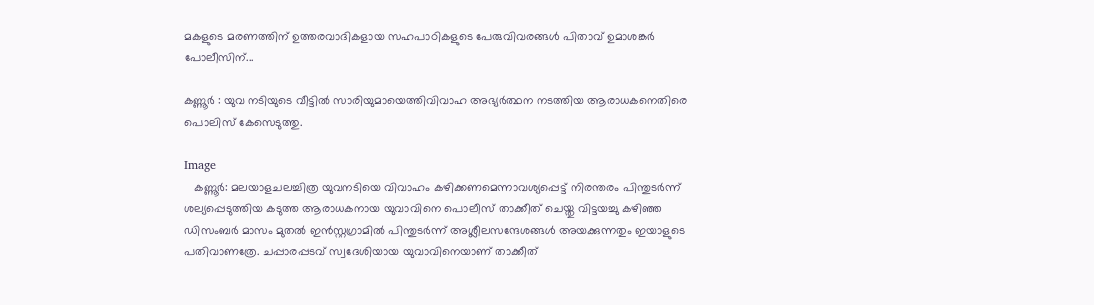മകളുടെ മരണത്തിന് ഉത്തരവാദികളായ സഹപാഠികളുടെ പേരുവിവരങ്ങൾ പിതാവ് ഉമാശങ്കർ പോലീസിന്...

കണ്ണൂർ : യുവ നടിയുടെ വീട്ടിൽ സാരിയുമായെത്തിവിവാഹ അഭ്യർത്ഥന നടത്തിയ ആരാധകനെതിരെ പൊലിസ് കേസെടുത്തു.

Image
   കണ്ണൂർ: മലയാളചലച്ചിത്ര യുവനടിയെ വിവാഹം കഴിക്കണമെന്നാവശ്യപ്പെട്ട് നിരന്തരം പിന്തുടര്‍ന്ന് ശല്യപ്പെടുത്തിയ കടുത്ത ആരാധകനായ യുവാവിനെ പൊലീസ് താക്കീത് ചെയ്തു വിട്ടയച്ചു കഴിഞ്ഞ ഡിസംബര്‍ മാസം മുതല്‍ ഇന്‍സ്റ്റഗ്രാമില്‍ പിന്തുടര്‍ന്ന് അശ്ലീലസന്ദേശങ്ങള്‍ അയക്കുന്നതും ഇയാളുടെ പതിവാണത്രേ. ചപ്പാരപ്പടവ് സ്വദേശിയായ യുവാവിനെയാണ് താക്കീത്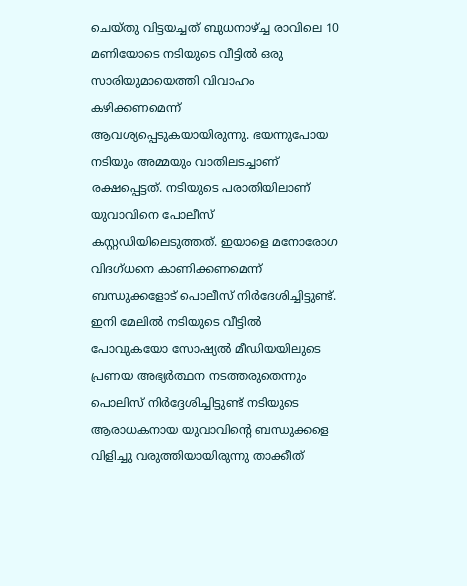ചെയ്തു വിട്ടയച്ചത് ബുധനാഴ്ച്ച രാവിലെ 10 മണിയോടെ നടിയുടെ വീട്ടില്‍ ഒരു സാരിയുമായെത്തി വിവാഹം കഴിക്കണമെന്ന് ആവശ്യപ്പെടുകയായിരുന്നു. ഭയന്നുപോയ നടിയും അമ്മയും വാതിലടച്ചാണ് രക്ഷപ്പെട്ടത്. നടിയുടെ പരാതിയിലാണ് യുവാവിനെ പോലീസ് കസ്റ്റഡിയിലെടുത്തത്. ഇയാളെ മനോരോഗ വിദഗ്ധനെ കാണിക്കണമെന്ന് ബന്ധുക്കളോട് പൊലീസ് നിര്‍ദേശിച്ചിട്ടുണ്ട്. ഇനി മേലിൽ നടിയുടെ വീട്ടിൽ പോവുകയോ സോഷ്യൽ മീഡിയയിലുടെ പ്രണയ അഭ്യർത്ഥന നടത്തരുതെന്നും പൊലിസ് നിർദ്ദേശിച്ചിട്ടുണ്ട് നടിയുടെ ആരാധകനായ യുവാവിൻ്റെ ബന്ധുക്കളെ വിളിച്ചു വരുത്തിയായിരുന്നു താക്കീത്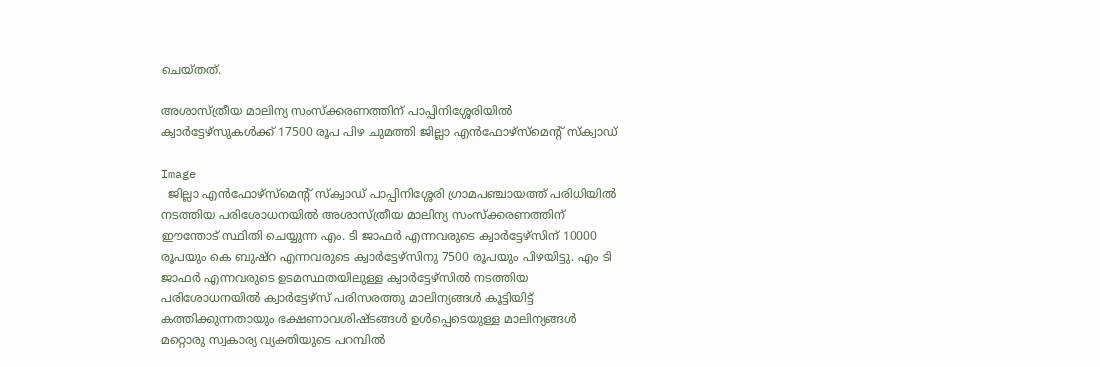ചെയ്തത്.

അശാസ്ത്രീയ മാലിന്യ സംസ്‌ക്കരണത്തിന് പാപ്പിനിശ്ശേരിയിൽ ക്വാർട്ടേഴ്‌സുകൾക്ക് 17500 രൂപ പിഴ ചുമത്തി ജില്ലാ എൻഫോഴ്സ്‌മെന്റ് സ്‌ക്വാഡ്

Image
  ജില്ലാ എൻഫോഴ്‌സ്‌മെന്റ് സ്‌ക്വാഡ് പാപ്പിനിശ്ശേരി ഗ്രാമപഞ്ചായത്ത് പരിധിയിൽ നടത്തിയ പരിശോധനയിൽ അശാസ്ത്രീയ മാലിന്യ സംസ്ക്കരണത്തിന് ഈന്തോട് സ്ഥിതി ചെയ്യുന്ന എം. ടി ജാഫർ എന്നവരുടെ ക്വാർട്ടേഴ്സിന് 10000 രൂപയും കെ ബുഷ്‌റ എന്നവരുടെ ക്വാർട്ടേഴ്സിനു 7500 രൂപയും പിഴയിട്ടു. എം ടി ജാഫർ എന്നവരുടെ ഉടമസ്ഥതയിലുള്ള ക്വാർട്ടേഴ്സിൽ നടത്തിയ പരിശോധനയിൽ ക്വാർട്ടേഴ്‌സ് പരിസരത്തു മാലിന്യങ്ങൾ കൂട്ടിയിട്ട് കത്തിക്കുന്നതായും ഭക്ഷണാവശിഷ്ടങ്ങൾ ഉൾപ്പെടെയുള്ള മാലിന്യങ്ങൾ മറ്റൊരു സ്വകാര്യ വ്യക്തിയുടെ പറമ്പിൽ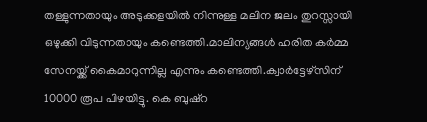തള്ളുന്നതായും അടുക്കളയിൽ നിന്നുള്ള മലിന ജലം തുറസ്സായി ഒഴുക്കി വിടുന്നതായും കണ്ടെത്തി.മാലിന്യങ്ങൾ ഹരിത കർമ്മ സേനയ്ക്ക് കൈമാറുന്നില്ല എന്നും കണ്ടെത്തി.ക്വാർട്ടേഴ്സിന് 10000 രൂപ പിഴയിട്ടു. കെ ബുഷ്‌റ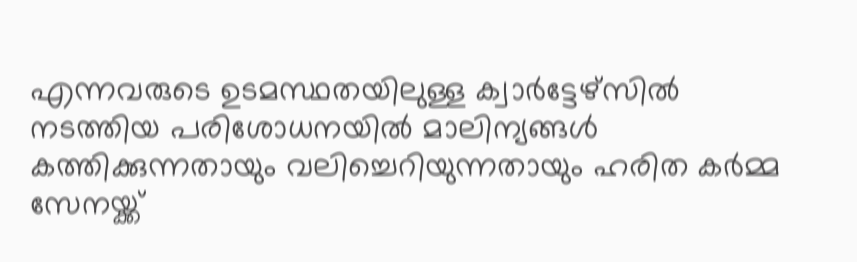എന്നവരുടെ ഉടമസ്ഥതയിലുള്ള ക്വാർട്ടേഴ്സിൽ നടത്തിയ പരിശോധനയിൽ മാലിന്യങ്ങൾ കത്തിക്കുന്നതായും വലിച്ചെറിയുന്നതായും ഹരിത കർമ്മ സേനയ്ക്ക്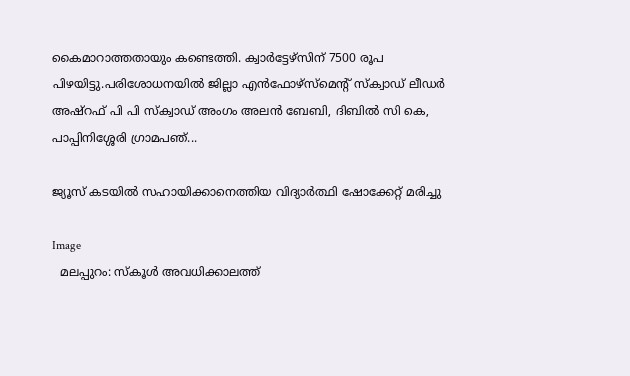കൈമാറാത്തതായും കണ്ടെത്തി. ക്വാർട്ടേഴ്സിന് 7500 രൂപ പിഴയിട്ടു.പരിശോധനയിൽ ജില്ലാ എൻഫോഴ്‌സ്‌മെന്റ് സ്‌ക്വാഡ് ലീഡർ അഷ്‌റഫ്‌ പി പി സ്‌ക്വാഡ് അംഗം അലൻ ബേബി, ദിബിൽ സി കെ, പാപ്പിനിശ്ശേരി ഗ്രാമപഞ്...

ജ്യൂസ് കടയിൽ സഹായിക്കാനെത്തിയ വിദ്യാർത്ഥി ഷോക്കേറ്റ് മരിച്ചു

Image
  മലപ്പുറം: സ്‌കൂൾ അവധിക്കാലത്ത്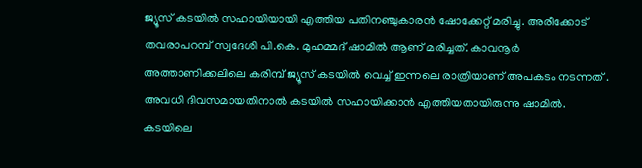ജ്യൂസ് കടയിൽ സഹായിയായി എത്തിയ പതിനഞ്ചുകാരൻ ഷോക്കേറ്റ് മരിച്ചു. അരീക്കോട് തവരാപറമ്പ് സ്വദേശി പി.കെ. മുഹമ്മദ് ഷാമിൽ ആണ് മരിച്ചത്. കാവനൂർ അത്താണിക്കലിലെ കരിമ്പ് ജ്യൂസ് കടയിൽ വെച്ച് ഇന്നലെ രാത്രിയാണ് അപകടം നടന്നത് . അവധി ദിവസമായതിനാൽ കടയിൽ സഹായിക്കാൻ എത്തിയതായിരുന്നു ഷാമിൽ. കടയിലെ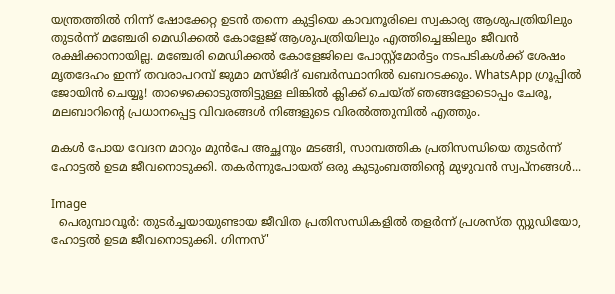യന്ത്രത്തിൽ നിന്ന് ഷോക്കേറ്റ ഉടൻ തന്നെ കുട്ടിയെ കാവനൂരിലെ സ്വകാര്യ ആശുപത്രിയിലും തുടർന്ന് മഞ്ചേരി മെഡിക്കൽ കോളേജ് ആശുപത്രിയിലും എത്തിച്ചെങ്കിലും ജീവൻ രക്ഷിക്കാനായില്ല. മഞ്ചേരി മെഡിക്കൽ കോളേജിലെ പോസ്റ്റ്‌മോർട്ടം നടപടികൾക്ക് ശേഷം മൃതദേഹം ഇന്ന് തവരാപറമ്പ് ജുമാ മസ്ജിദ് ഖബർസ്ഥാനിൽ ഖബറടക്കും. WhatsApp ഗ്രൂപ്പിൽ ജോയിൻ ചെയ്യൂ! താഴെക്കൊടുത്തിട്ടുള്ള ലിങ്കിൽ ക്ലിക്ക് ചെയ്ത് ഞങ്ങളോടൊപ്പം ചേരൂ, മലബാറിൻ്റെ പ്രധാനപ്പെട്ട വിവരങ്ങൾ നിങ്ങളുടെ വിരൽത്തുമ്പിൽ എത്തും.

മകൾ പോയ വേദന മാറും മുൻപേ അച്ഛനും മടങ്ങി, സാമ്പത്തിക പ്രതിസന്ധിയെ തുടർന്ന് ഹോട്ടൽ ഉടമ ജീവനൊടുക്കി. തകർന്നുപോയത് ഒരു കുടുംബത്തിന്റെ മുഴുവൻ സ്വപ്നങ്ങൾ...

Image
  പെരുമ്പാവൂർ: തുടർച്ചയായുണ്ടായ ജീവിത പ്രതിസന്ധികളിൽ തളർന്ന് പ്രശസ്ത സ്റ്റുഡിയോ, ഹോട്ടൽ ഉടമ ജീവനൊടുക്കി. ഗിന്നസ്'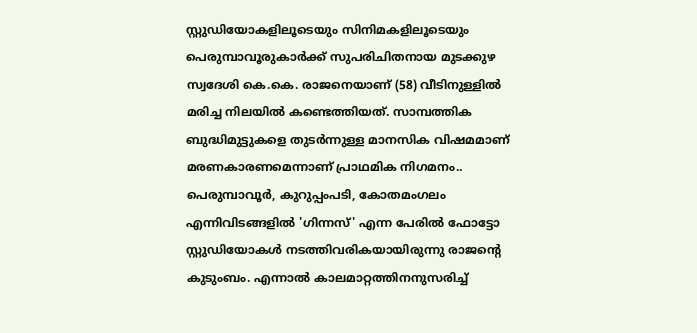സ്റ്റുഡിയോകളിലൂടെയും സിനിമകളിലൂടെയും പെരുമ്പാവൂരുകാർക്ക് സുപരിചിതനായ മുടക്കുഴ സ്വദേശി കെ.കെ. രാജനെയാണ് (58) വീടിനുള്ളിൽ മരിച്ച നിലയിൽ കണ്ടെത്തിയത്. സാമ്പത്തിക ബുദ്ധിമുട്ടുകളെ തുടർന്നുള്ള മാനസിക വിഷമമാണ് മരണകാരണമെന്നാണ് പ്രാഥമിക നിഗമനം.. പെരുമ്പാവൂർ, കുറുപ്പംപടി, കോതമംഗലം എന്നിവിടങ്ങളിൽ 'ഗിന്നസ്' എന്ന പേരിൽ ഫോട്ടോ സ്റ്റുഡിയോകൾ നടത്തിവരികയായിരുന്നു രാജന്റെ കുടുംബം. എന്നാൽ കാലമാറ്റത്തിനനുസരിച്ച്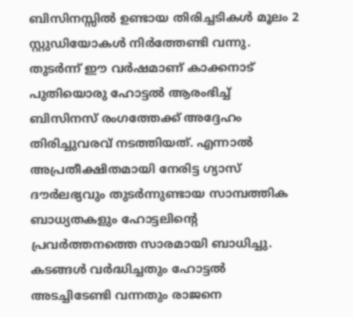ബിസിനസ്സിൽ ഉണ്ടായ തിരിച്ചടികൾ മൂലം 2 സ്റ്റുഡിയോകൾ നിർത്തേണ്ടി വന്നു. തുടർന്ന് ഈ വർഷമാണ് കാക്കനാട് പുതിയൊരു ഹോട്ടൽ ആരംഭിച്ച് ബിസിനസ് രംഗത്തേക്ക് അദ്ദേഹം തിരിച്ചുവരവ് നടത്തിയത്. എന്നാൽ അപ്രതീക്ഷിതമായി നേരിട്ട ഗ്യാസ് ദൗർലഭ്യവും തുടർന്നുണ്ടായ സാമ്പത്തിക ബാധ്യതകളും ഹോട്ടലിന്റെ പ്രവർത്തനത്തെ സാരമായി ബാധിച്ചു. കടങ്ങൾ വർദ്ധിച്ചതും ഹോട്ടൽ അടച്ചിടേണ്ടി വന്നതും രാജനെ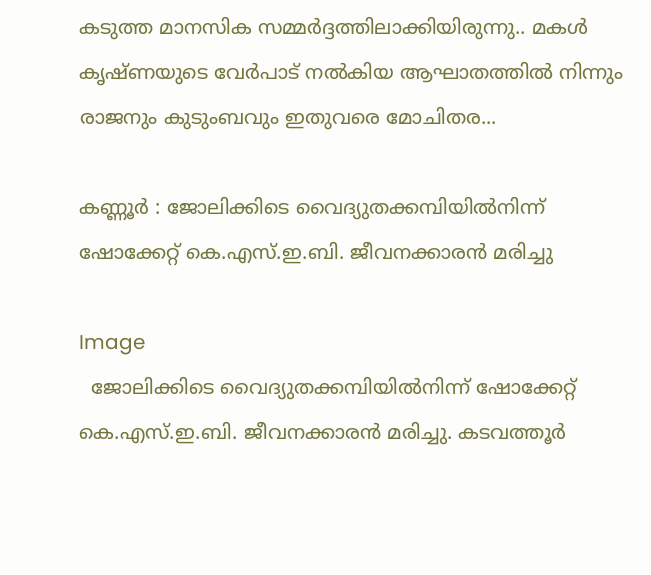കടുത്ത മാനസിക സമ്മർദ്ദത്തിലാക്കിയിരുന്നു.. മകൾ കൃഷ്ണയുടെ വേർപാട് നൽകിയ ആഘാതത്തിൽ നിന്നും രാജനും കുടുംബവും ഇതുവരെ മോചിതര...

കണ്ണൂർ : ജോലിക്കിടെ വൈദ്യുതക്കമ്പിയിൽനിന്ന് ഷോക്കേറ്റ് കെ.എസ്.ഇ.ബി. ജീവനക്കാരൻ മരിച്ചു

Image
  ജോലിക്കിടെ വൈദ്യുതക്കമ്പിയിൽനിന്ന് ഷോക്കേറ്റ് കെ.എസ്.ഇ.ബി. ജീവനക്കാരൻ മരിച്ചു. കടവത്തൂർ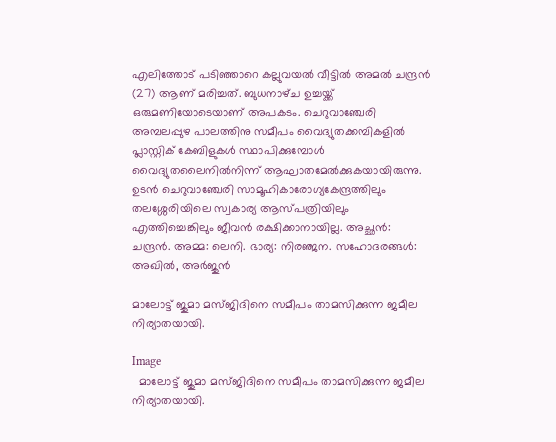എലിത്തോട് പടിഞ്ഞാറെ കല്ലുവയൽ വീട്ടിൽ അമൽ ചന്ദ്രൻ (27) ആണ് മരിച്ചത്. ബുധനാഴ്‌ച ഉച്ചയ്ക്ക് ഒരുമണിയോടെയാണ് അപകടം. ചെറുവാഞ്ചേരി അമ്പലപ്പുഴ പാലത്തിനു സമീപം വൈദ്യുതക്കമ്പികളിൽ പ്ലാസ്റ്റിക് കേബിളുകൾ സ്ഥാപിക്കുമ്പോൾ വൈദ്യുതലൈനിൽനിന്ന് ആഘാതമേൽക്കുകയായിരുന്നു. ഉടൻ ചെറുവാഞ്ചേരി സാമൂഹികാരോഗ്യകേന്ദ്രത്തിലും തലശ്ശേരിയിലെ സ്വകാര്യ ആസ്പത്രിയിലും എത്തിച്ചെങ്കിലും ജീവൻ രക്ഷിക്കാനായില്ല. അച്ഛൻ: ചന്ദ്രൻ. അമ്മ: ലെനി. ഭാര്യ: നിരഞ്ജന. സഹോദരങ്ങൾ: അഖിൽ, അർജുൻ

മാലോട്ട് ജുമാ മസ്ജിദിനെ സമീപം താമസിക്കുന്ന ജമീല നിര്യാതയായി.

Image
  മാലോട്ട് ജുമാ മസ്ജിദിനെ സമീപം താമസിക്കുന്ന ജമീല നിര്യാതയായി.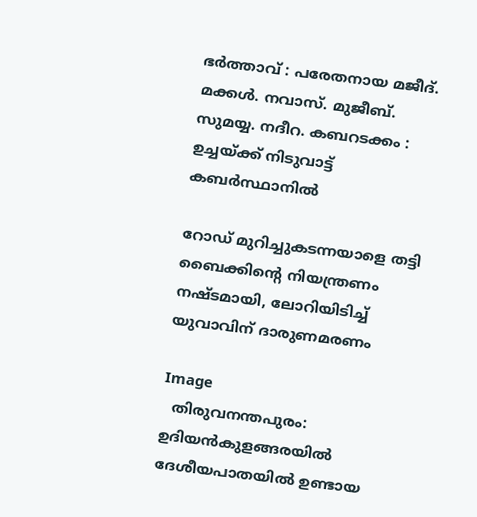ഭർത്താവ് : പരേതനായ മജീദ്.  മക്കൾ. നവാസ്. മുജീബ്. സുമയ്യ. നദീറ. കബറടക്കം : ഉച്ചയ്ക്ക് നിടുവാട്ട് കബർസ്ഥാനിൽ

റോഡ് മുറിച്ചുകടന്നയാളെ തട്ടി ബൈക്കിന്റെ നിയന്ത്രണം നഷ്ടമായി, ലോറിയിടിച്ച് യുവാവിന് ദാരുണമരണം

Image
  തിരുവനന്തപുരം: ഉദിയൻകുളങ്ങരയിൽ ദേശീയപാതയില്‍ ഉണ്ടായ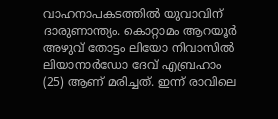വാഹനാപകടത്തിൽ യുവാവിന് ദാരുണാന്ത്യം. കൊറ്റാമം ആറയൂർ അഴുവ് തോട്ടം ലിയോ നിവാസിൽ ലിയാനാർഡോ ദേവ് എബ്രഹാം (25) ആണ് മരിച്ചത്. ഇന്ന് രാവിലെ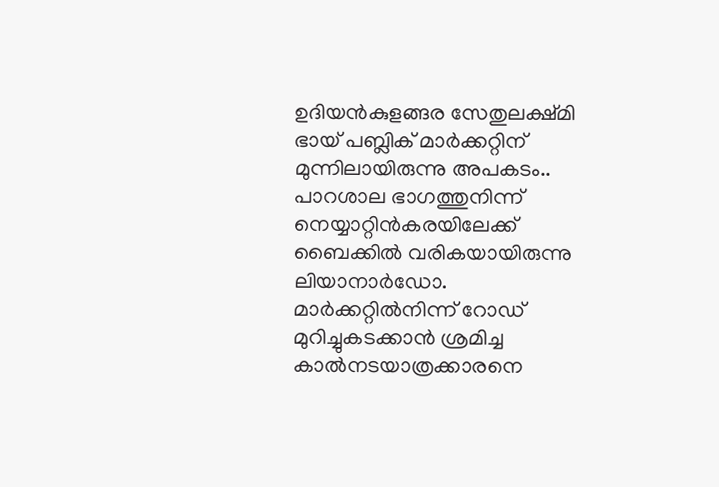ഉദിയൻകുളങ്ങര സേതുലക്ഷ്മി ഭായ് പബ്ലിക് മാർക്കറ്റിന് മുന്നിലായിരുന്നു അപകടം.. പാറശാല ഭാഗത്തുനിന്ന് നെയ്യാറ്റിൻകരയിലേക്ക് ബൈക്കിൽ വരികയായിരുന്നു ലിയാനാർഡോ. മാർക്കറ്റിൽനിന്ന് റോഡ് മുറിച്ചുകടക്കാൻ ശ്രമിച്ച കാൽനടയാത്രക്കാരനെ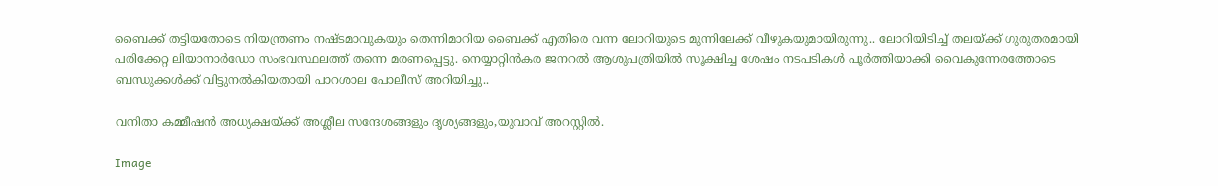ബൈക്ക് തട്ടിയതോടെ നിയന്ത്രണം നഷ്ടമാവുകയും തെന്നിമാറിയ ബൈക്ക് എതിരെ വന്ന ലോറിയുടെ മുന്നിലേക്ക് വീഴുകയുമായിരുന്നു.. ലോറിയിടിച്ച് തലയ്ക്ക് ഗുരുതരമായി പരിക്കേറ്റ ലിയാനാർഡോ സംഭവസ്ഥലത്ത് തന്നെ മരണപ്പെട്ടു. നെയ്യാറ്റിൻകര ജനറൽ ആശുപത്രിയില്‍ സൂക്ഷിച്ച ശേഷം നടപടികൾ പൂർത്തിയാക്കി വൈകുന്നേരത്തോടെ ബന്ധുക്കൾക്ക് വിട്ടുനൽകിയതായി പാറശാല പോലീസ് അറിയിച്ചു..

വനിതാ കമ്മീഷൻ അധ്യക്ഷയ്ക്ക് അശ്ലീല സന്ദേശങ്ങളും ദൃശ്യങ്ങളും,യുവാവ് അറസ്റ്റിൽ.

Image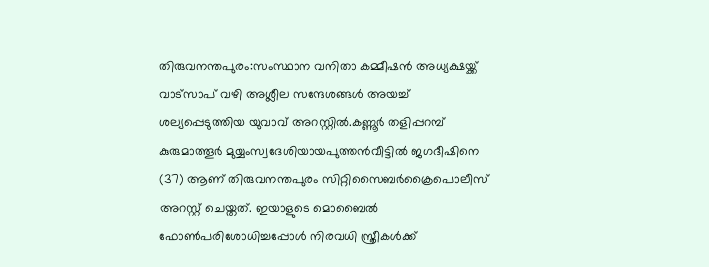തിരുവനന്തപുരം:സംസ്ഥാന വനിതാ കമ്മീഷന്‍ അധ്യക്ഷയ്ക്ക് വാട്സാപ് വഴി അശ്ലീല സന്ദേശങ്ങൾ അയച്ച് ശല്യപ്പെടുത്തിയ യുവാവ് അറസ്റ്റിൽ.കണ്ണൂര്‍ തളിപ്പറമ്പ് കുരുമാത്തൂര്‍ മുയ്യംസ്വദേശിയായപുത്തന്‍വീട്ടില്‍ ജഗദീഷിനെ (37) ആണ് തിരുവനന്തപുരം സിറ്റിസൈബര്‍ക്രൈപൊലീസ് അറസ്റ്റ് ചെയ്തത്. ഇയാളുടെ മൊബൈല്‍ ഫോണ്‍പരിശോധിച്ചപ്പോള്‍ നിരവധി സ്ത്രീകള്‍ക്ക്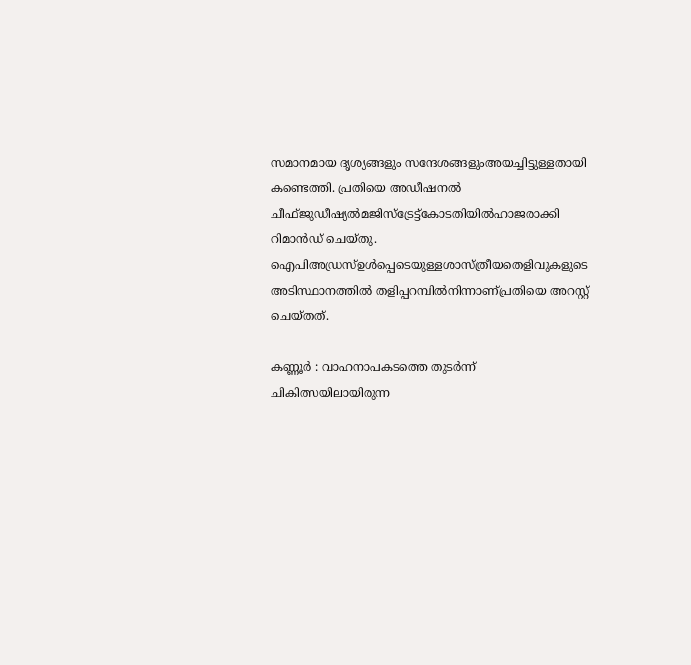സമാനമായ ദൃശ്യങ്ങളും സന്ദേശങ്ങളുംഅയച്ചിട്ടുള്ളതായി കണ്ടെത്തി. പ്രതിയെ അഡീഷനല്‍ ചീഫ്ജുഡീഷ്യല്‍മജിസ്‌ട്രേട്ട്കോടതിയില്‍ഹാജരാക്കി റിമാന്‍ഡ് ചെയ്തു. ഐപിഅഡ്രസ്ഉള്‍പ്പെടെയുള്ളശാസ്ത്രീയതെളിവുകളുടെ അടിസ്ഥാനത്തില്‍ തളിപ്പറമ്പില്‍നിന്നാണ്പ്രതിയെ അറസ്റ്റ് ചെയ്തത്.

കണ്ണൂർ : വാഹനാപകടത്തെ തുടര്‍ന്ന് ചികിത്സയിലായിരുന്ന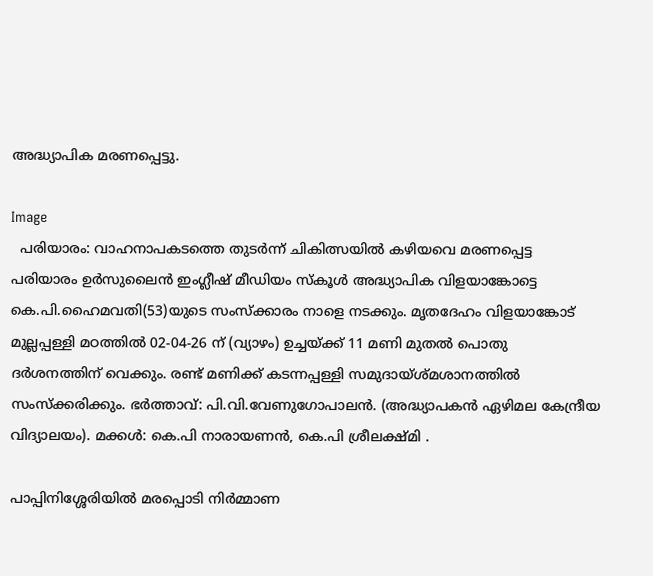അദ്ധ്യാപിക മരണപ്പെട്ടു.

Image
  പരിയാരം: വാഹനാപകടത്തെ തുടര്‍ന്ന് ചികിത്സയില്‍ കഴിയവെ മരണപ്പെട്ട പരിയാരം ഉര്‍സുലൈന്‍ ഇംഗ്ലീഷ് മീഡിയം സ്‌കൂള്‍ അദ്ധ്യാപിക വിളയാങ്കോട്ടെ കെ.പി.ഹൈമവതി(53)യുടെ സംസ്‌ക്കാരം നാളെ നടക്കും. മൃതദേഹം വിളയാങ്കോട് മുല്ലപ്പള്ളി മഠത്തില്‍ 02-04-26 ന് (വ്യാഴം) ഉച്ചയ്ക്ക് 11 മണി മുതല്‍ പൊതു ദര്‍ശനത്തിന് വെക്കും. രണ്ട് മണിക്ക് കടന്നപ്പള്ളി സമുദായ്ശ്മശാനത്തില്‍ സംസ്‌ക്കരിക്കും. ഭര്‍ത്താവ്: പി.വി.വേണുഗോപാലന്‍. (അദ്ധ്യാപകന്‍ ഏഴിമല കേന്ദ്രീയ വിദ്യാലയം). മക്കള്‍: കെ.പി നാരായണന്‍, കെ.പി ശ്രീലക്ഷ്മി .

പാപ്പിനിശ്ശേരിയിൽ മരപ്പൊടി നിർമ്മാണ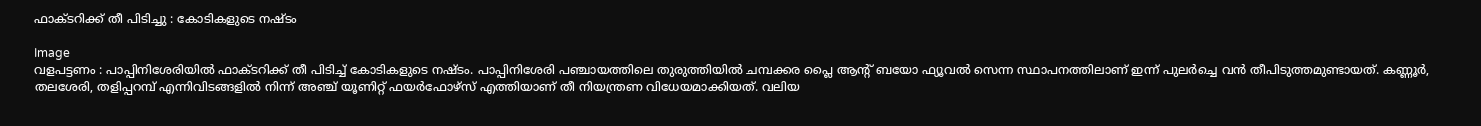ഫാക്ടറിക്ക് തീ പിടിച്ചു : കോടികളുടെ നഷ്ടം

Image
വളപട്ടണം : പാപ്പിനിശേരിയിൽ ഫാക്ടറിക്ക് തീ പിടിച്ച് കോടികളുടെ നഷ്ടം. പാപ്പിനിശേരി പഞ്ചായത്തിലെ തുരുത്തിയിൽ ചമ്പക്കര പ്ലൈ ആന്റ് ബയോ ഫ്യൂവൽ സെന്ന സ്ഥാപനത്തിലാണ് ഇന്ന് പുലർച്ചെ വൻ തീപിടുത്തമുണ്ടായത്. കണ്ണൂർ, തലശേരി, തളിപ്പറമ്പ് എന്നിവിടങ്ങളിൽ നിന്ന് അഞ്ച് യൂണിറ്റ് ഫയർഫോഴ്സ് എത്തിയാണ് തീ നിയന്ത്രണ വിധേയമാക്കിയത്. വലിയ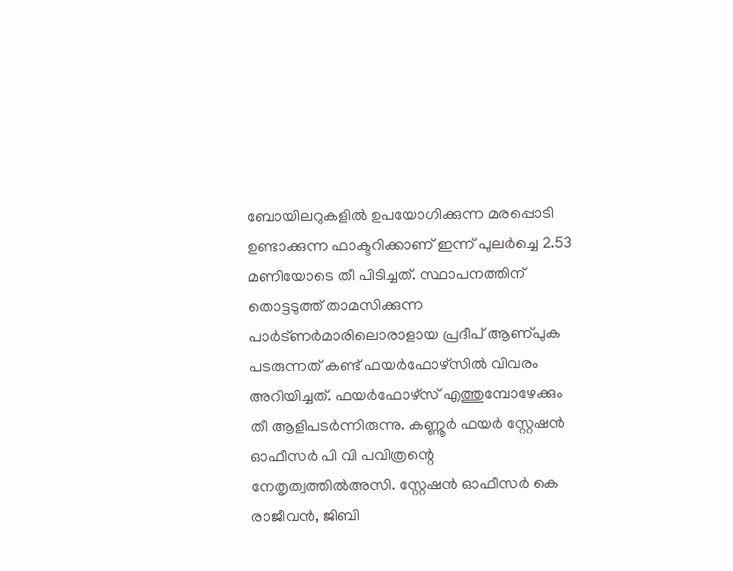ബോയിലറുകളിൽ ഉപയോഗിക്കുന്ന മരപ്പൊടി ഉണ്ടാക്കുന്ന ഫാക്ടറിക്കാണ് ഇന്ന് പുലർച്ചെ 2.53 മണിയോടെ തീ പിടിച്ചത്. സ്ഥാപനത്തിന് തൊട്ടടുത്ത് താമസിക്കുന്ന പാർട്ണർമാരിലൊരാളായ പ്രദീപ് ആണ്പുക പടരുന്നത് കണ്ട് ഫയർഫോഴ്സിൽ വിവരം അറിയിച്ചത്. ഫയർഫോഴ്സ് എത്തുമ്പോഴേക്കും തീ ആളിപടർന്നിരുന്നു. കണ്ണൂർ ഫയർ സ്റ്റേഷൻ ഓഫീസർ പി വി പവിത്രന്റെ നേതൃത്വത്തിൽഅസി. സ്റ്റേഷൻ ഓഫീസർ കെ രാജീവൻ, ജിബി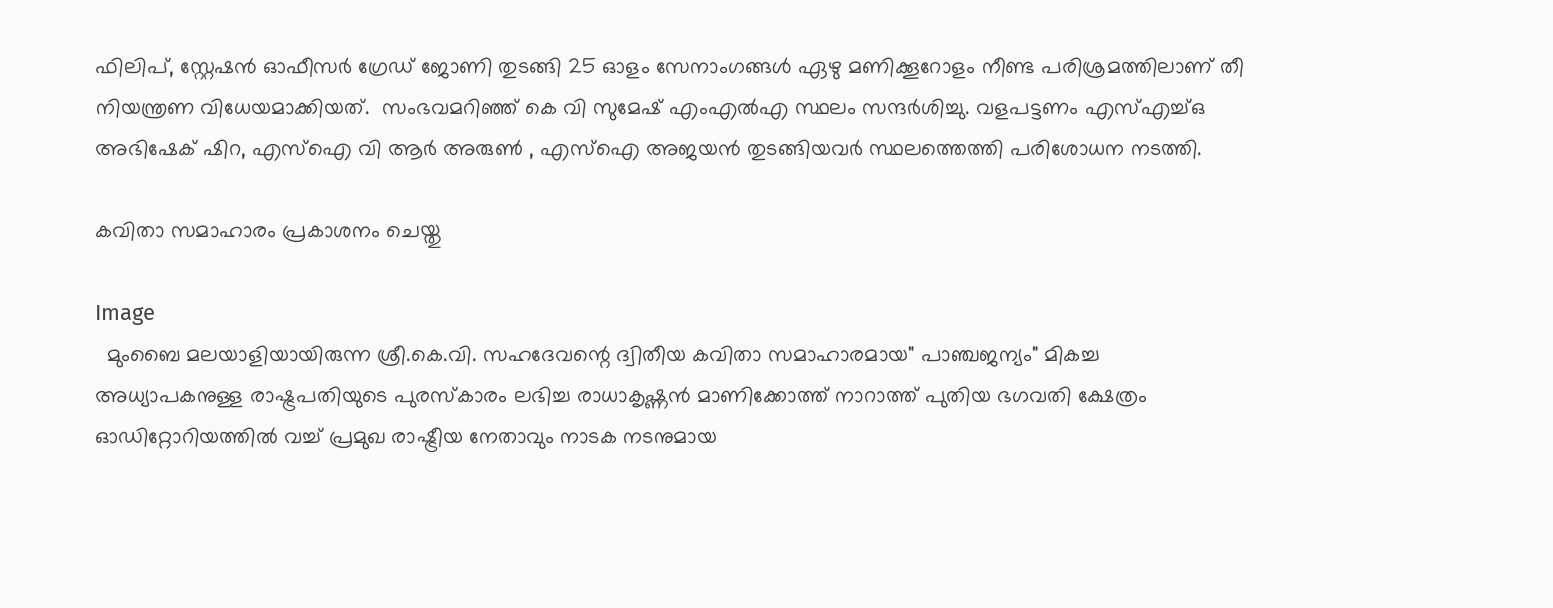ഫിലിപ്, സ്റ്റേഷൻ ഓഫീസർ ഗ്രേഡ് ജോണി തുടങ്ങി 25 ഓളം സേനാംഗങ്ങൾ ഏഴു മണിക്കൂറോളം നീണ്ട പരിശ്രമത്തിലാണ് തീ നിയന്ത്രണ വിധേയമാക്കിയത്.  സംഭവമറിഞ്ഞ് കെ വി സുമേഷ് എംഎൽഎ സ്ഥലം സന്ദർശിച്ചു. വളപട്ടണം എസ്എച്ച്ഒ അഭിഷേക് ഷിറ, എസ്ഐ വി ആർ അരുൺ , എസ്ഐ അജയൻ തുടങ്ങിയവർ സ്ഥലത്തെത്തി പരിശോധന നടത്തി.

കവിതാ സമാഹാരം പ്രകാശനം ചെയ്തു

Image
  മുംബൈ മലയാളിയായിരുന്ന ശ്രീ.കെ.വി. സഹദേവന്റെ ദ്വിതീയ കവിതാ സമാഹാരമായ" പാഞ്ചജന്യം" മികച്ച അധ്യാപകനുള്ള രാഷ്ട്രപതിയുടെ പുരസ്കാരം ലഭിച്ച രാധാകൃഷ്ണൻ മാണിക്കോത്ത് നാറാത്ത് പുതിയ ഭഗവതി ക്ഷേത്രം ഓഡിറ്റോറിയത്തിൽ വച്ച് പ്രമുഖ രാഷ്ട്രീയ നേതാവും നാടക നടനുമായ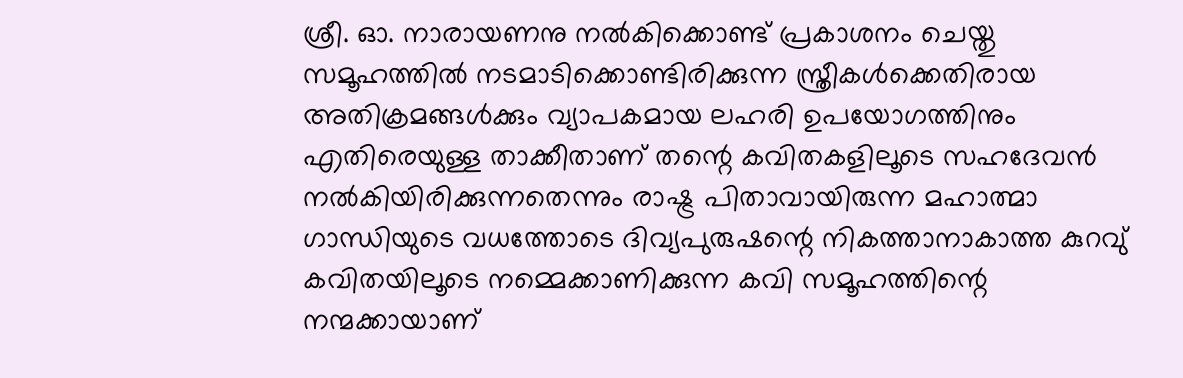ശ്രീ. ഓ. നാരായണനു നൽകിക്കൊണ്ട് പ്രകാശനം ചെയ്തു സമൂഹത്തിൽ നടമാടിക്കൊണ്ടിരിക്കുന്ന സ്ത്രീകൾക്കെതിരായ അതിക്രമങ്ങൾക്കും വ്യാപകമായ ലഹരി ഉപയോഗത്തിനും എതിരെയുള്ള താക്കീതാണ് തന്റെ കവിതകളിലൂടെ സഹദേവൻ നൽകിയിരിക്കുന്നതെന്നും രാഷ്ട്ര പിതാവായിരുന്ന മഹാത്മാ ഗാന്ധിയുടെ വധത്തോടെ ദിവ്യപുരുഷന്റെ നികത്താനാകാത്ത കുറവു് കവിതയിലൂടെ നമ്മെക്കാണിക്കുന്ന കവി സമൂഹത്തിന്റെ നന്മക്കായാണ്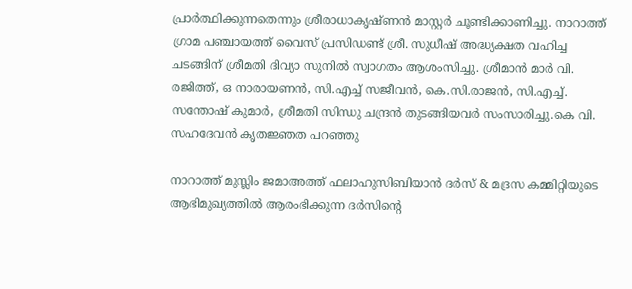പ്രാർത്ഥിക്കുന്നതെന്നും ശ്രീരാധാകൃഷ്ണൻ മാസ്റ്റർ ചൂണ്ടിക്കാണിച്ചു. നാറാത്ത് ഗ്രാമ പഞ്ചായത്ത് വൈസ് പ്രസിഡണ്ട് ശ്രീ. സുധീഷ് അദ്ധ്യക്ഷത വഹിച്ച ചടങ്ങിന് ശ്രീമതി ദിവ്യാ സുനിൽ സ്വാഗതം ആശംസിച്ചു. ശ്രീമാൻ മാർ വി. രജിത്ത്, ഒ നാരായണൻ, സി.എച്ച് സജീവൻ, കെ.സി.രാജൻ, സി.എച്ച്. സന്തോഷ് കുമാർ, ശ്രീമതി സിന്ധു ചന്ദ്രൻ തുടങ്ങിയവർ സംസാരിച്ചു.കെ വി. സഹദേവൻ കൃതജ്ഞത പറഞ്ഞു

നാറാത്ത് മുസ്ലിം ജമാഅത്ത് ഫലാഹുസിബിയാൻ ദർസ് & മദ്രസ കമ്മിറ്റിയുടെ ആഭിമുഖ്യത്തിൽ ആരംഭിക്കുന്ന ദർസിന്റെ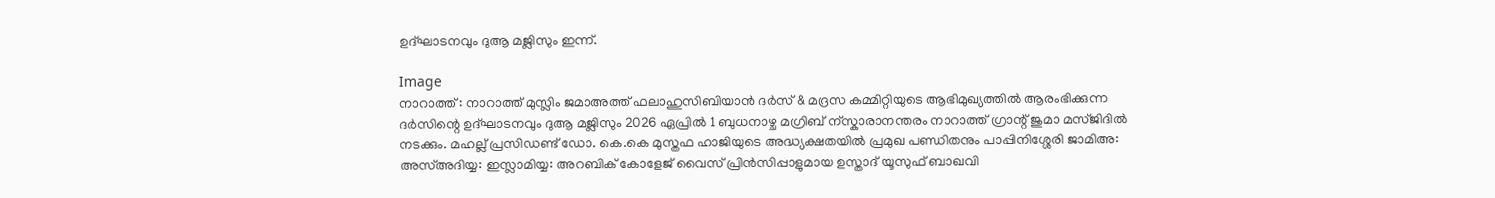ഉദ്ഘാടനവും ദുആ മജ്ലിസും ഇന്ന്.

Image
നാറാത്ത് : നാറാത്ത് മുസ്ലിം ജമാഅത്ത് ഫലാഹുസിബിയാൻ ദർസ് & മദ്രസ കമ്മിറ്റിയുടെ ആഭിമുഖ്യത്തിൽ ആരംഭിക്കുന്ന ദർസിന്റെ ഉദ്ഘാടനവും ദുആ മജ്ലിസും 2026 ഏപ്രിൽ 1 ബുധനാഴ്ച മഗ്രിബ് ന്സ്കാരാനന്തരം നാറാത്ത് ഗ്രാന്റ് ജുമാ മസ്ജിദിൽ നടക്കും. മഹല്ല് പ്രസിഡണ്ട് ഡോ. കെ.കെ മുസ്തഫ ഹാജിയുടെ അദ്ധ്യക്ഷതയിൽ പ്രമുഖ പണ്ഡിതനും പാപ്പിനിശ്ശേരി ജാമിഅ: അസ്അദിയ്യ: ഇസ്ലാമിയ്യ: അറബിക് കോളേജ് വൈസ് പ്രിൻസിപ്പാളുമായ ഉസ്താദ് യൂസുഫ് ബാഖവി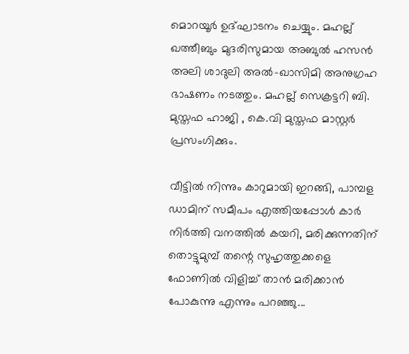മൊറയൂർ ഉദ്ഘാടനം ചെയ്യും. മഹല്ല് ഖത്തീബും മുദരിസുമായ അബുൽ ഹസൻ അലി ശാദുലി അൽ-ഖാസിമി അനുഗ്രഹ ഭാഷണം നടത്തും. മഹല്ല് സെക്രട്ടറി ബി. മുസ്തഫ ഹാജി , കെ.വി മുസ്തഫ മാസ്റ്റർ പ്രസംഗിക്കും.

വീട്ടിൽ നിന്നും കാറുമായി ഇറങ്ങി, പാമ്പള ഡാമിന് സമീപം എത്തിയപ്പോൾ കാർ നിർത്തി വനത്തില്‍ കയറി, മരിക്കുന്നതിന് തൊട്ടുമുമ്പ് തന്റെ സുഹൃത്തുക്കളെ ഫോണിൽ വിളിച്ച് താൻ മരിക്കാന്‍ പോകുന്നു എന്നും പറഞ്ഞു...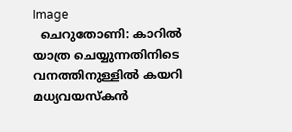Image
  ചെറുതോണി: കാറിൽ യാത്ര ചെയ്യുന്നതിനിടെ വനത്തിനുള്ളിൽ കയറി മധ്യവയസ്കൻ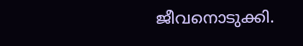ജീവനൊടുക്കി.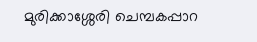മുരിക്കാശ്ശേരി ചെമ്പകപ്പാറ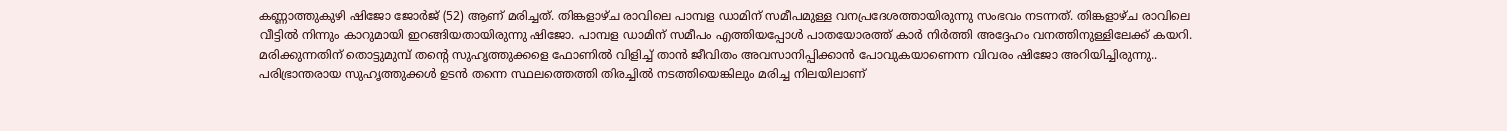കണ്ണാത്തുകുഴി ഷിജോ ജോർജ് (52) ആണ് മരിച്ചത്. തിങ്കളാഴ്ച രാവിലെ പാമ്പള ഡാമിന് സമീപമുള്ള വനപ്രദേശത്തായിരുന്നു സംഭവം നടന്നത്. തിങ്കളാഴ്ച രാവിലെ വീട്ടിൽ നിന്നും കാറുമായി ഇറങ്ങിയതായിരുന്നു ഷിജോ. പാമ്പള ഡാമിന് സമീപം എത്തിയപ്പോൾ പാതയോരത്ത് കാർ നിർത്തി അദ്ദേഹം വനത്തിനുള്ളിലേക്ക് കയറി. മരിക്കുന്നതിന് തൊട്ടുമുമ്പ് തന്റെ സുഹൃത്തുക്കളെ ഫോണിൽ വിളിച്ച് താൻ ജീവിതം അവസാനിപ്പിക്കാൻ പോവുകയാണെന്ന വിവരം ഷിജോ അറിയിച്ചിരുന്നു.. പരിഭ്രാന്തരായ സുഹൃത്തുക്കൾ ഉടൻ തന്നെ സ്ഥലത്തെത്തി തിരച്ചിൽ നടത്തിയെങ്കിലും മരിച്ച നിലയിലാണ്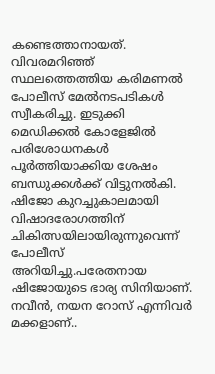കണ്ടെത്താനായത്. വിവരമറിഞ്ഞ് സ്ഥലത്തെത്തിയ കരിമണൽ പോലീസ് മേൽനടപടികൾ സ്വീകരിച്ചു. ഇടുക്കി മെഡിക്കൽ കോളേജിൽ പരിശോധനകള്‍ പൂർത്തിയാക്കിയ ശേഷം ബന്ധുക്കൾക്ക് വിട്ടുനൽകി. ഷിജോ കുറച്ചുകാലമായി വിഷാദരോഗത്തിന് ചികിത്സയിലായിരുന്നുവെന്ന് പോലീസ് അറിയിച്ചു.പരേതനായ ഷിജോയുടെ ഭാര്യ സിനിയാണ്. നവീൻ, നയന റോസ് എന്നിവർ മക്കളാണ്..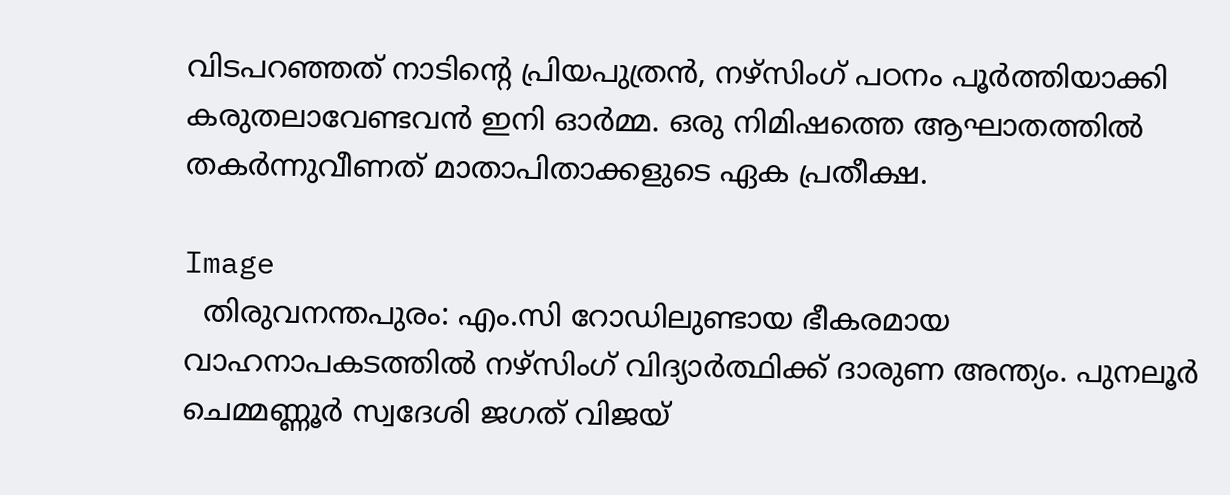വിടപറഞ്ഞത് നാടിന്റെ പ്രിയപുത്രൻ, നഴ്സിംഗ് പഠനം പൂർത്തിയാക്കി കരുതലാവേണ്ടവൻ ഇനി ഓർമ്മ. ഒരു നിമിഷത്തെ ആഘാതത്തിൽ തകർന്നുവീണത് മാതാപിതാക്കളുടെ ഏക പ്രതീക്ഷ.

Image
  തിരുവനന്തപുരം: എം.സി റോഡിലുണ്ടായ ഭീകരമായ വാഹനാപകടത്തിൽ നഴ്സിംഗ് വിദ്യാർത്ഥിക്ക് ദാരുണ അന്ത്യം. പുനലൂർ ചെമ്മണ്ണൂർ സ്വദേശി ജഗത് വിജയ്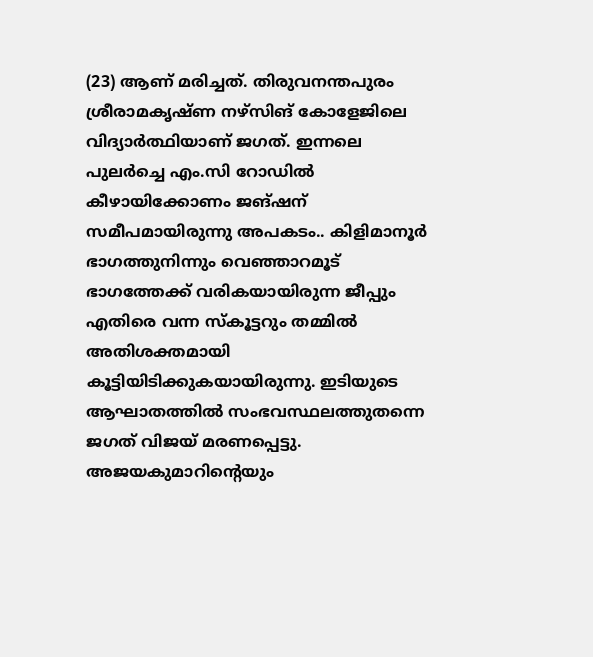(23) ആണ് മരിച്ചത്. തിരുവനന്തപുരം ശ്രീരാമകൃഷ്ണ നഴ്സിങ് കോളേജിലെ വിദ്യാർത്ഥിയാണ് ജഗത്. ഇന്നലെ പുലർച്ചെ എം.സി റോഡിൽ കീഴായിക്കോണം ജങ്ഷന് സമീപമായിരുന്നു അപകടം.. കിളിമാനൂർ ഭാഗത്തുനിന്നും വെഞ്ഞാറമൂട് ഭാഗത്തേക്ക് വരികയായിരുന്ന ജീപ്പും എതിരെ വന്ന സ്കൂട്ടറും തമ്മിൽ അതിശക്തമായി കൂട്ടിയിടിക്കുകയായിരുന്നു. ഇടിയുടെ ആഘാതത്തിൽ സംഭവസ്ഥലത്തുതന്നെ ജഗത് വിജയ് മരണപ്പെട്ടു. അജയകുമാറിന്റെയും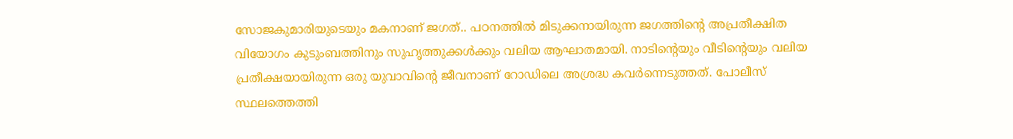സോജകുമാരിയുടെയും മകനാണ് ജഗത്.. പഠനത്തിൽ മിടുക്കനായിരുന്ന ജഗത്തിന്റെ അപ്രതീക്ഷിത വിയോഗം കുടുംബത്തിനും സുഹൃത്തുക്കൾക്കും വലിയ ആഘാതമായി. നാടിന്റെയും വീടിന്റെയും വലിയ പ്രതീക്ഷയായിരുന്ന ഒരു യുവാവിന്റെ ജീവനാണ് റോഡിലെ അശ്രദ്ധ കവർന്നെടുത്തത്. പോലീസ് സ്ഥലത്തെത്തി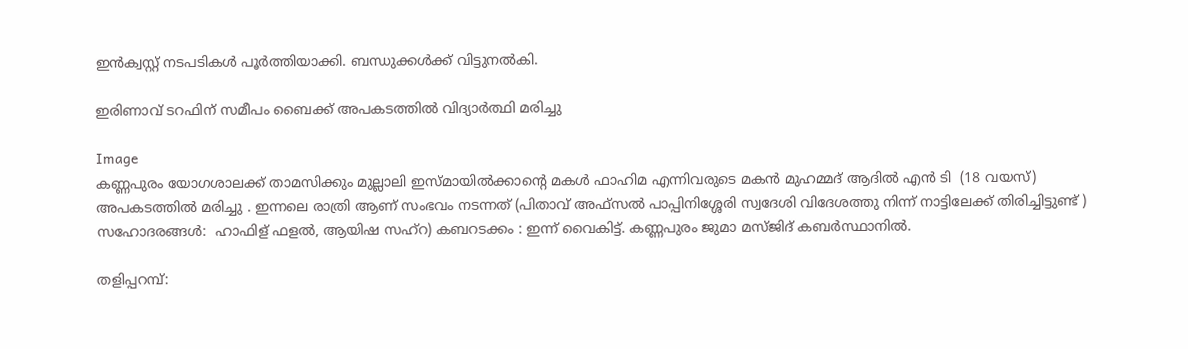ഇൻക്വസ്റ്റ് നടപടികൾ പൂർത്തിയാക്കി. ബന്ധുക്കൾക്ക് വിട്ടുനൽകി.

ഇരിണാവ് ടറഫിന് സമീപം ബൈക്ക് അപകടത്തിൽ വിദ്യാർത്ഥി മരിച്ചു

Image
കണ്ണപുരം യോഗശാലക്ക് താമസിക്കും മുല്ലാലി ഇസ്മായിൽക്കാൻ്റെ മകൾ ഫാഹിമ എന്നിവരുടെ മകൻ മുഹമ്മദ് ആദിൽ എൻ ടി  (18 വയസ്)  അപകടത്തിൽ മരിച്ചു . ഇന്നലെ രാത്രി ആണ് സംഭവം നടന്നത് (പിതാവ് അഫ്സൽ പാപ്പിനിശ്ശേരി സ്വദേശി വിദേശത്തു നിന്ന് നാട്ടിലേക്ക് തിരിച്ചിട്ടുണ്ട് )  സഹോദരങ്ങൾ:  ഹാഫിള് ഫളൽ, ആയിഷ സഹ്റ) കബറടക്കം : ഇന്ന് വൈകിട്ട്. കണ്ണപുരം ജുമാ മസ്ജിദ് കബർസ്ഥാനിൽ.

തളിപ്പറമ്പ്: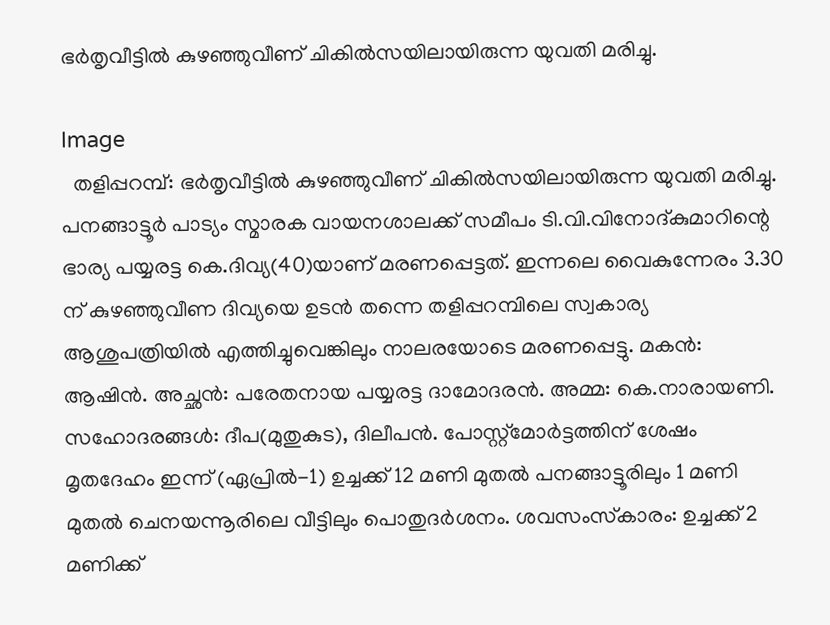ഭര്‍തൃവീട്ടില്‍ കുഴഞ്ഞുവീണ് ചികില്‍സയിലായിരുന്ന യുവതി മരിച്ചു.

Image
  തളിപ്പറമ്പ്: ഭര്‍തൃവീട്ടില്‍ കുഴഞ്ഞുവീണ് ചികില്‍സയിലായിരുന്ന യുവതി മരിച്ചു. പനങ്ങാട്ടൂര്‍ പാട്യം സ്മാരക വായനശാലക്ക് സമീപം ടി.വി.വിനോദ്കുമാറിന്റെ ഭാര്യ പയ്യരട്ട കെ.ദിവ്യ(40)യാണ് മരണപ്പെട്ടത്. ഇന്നലെ വൈകുന്നേരം 3.30 ന് കുഴഞ്ഞുവീണ ദിവ്യയെ ഉടന്‍ തന്നെ തളിപ്പറമ്പിലെ സ്വകാര്യ ആശുപത്രിയില്‍ എത്തിച്ചുവെങ്കിലും നാലരയോടെ മരണപ്പെട്ടു. മകന്‍: ആഷിന്‍. അച്ഛന്‍: പരേതനായ പയ്യരട്ട ദാമോദരന്‍. അമ്മ: കെ.നാരായണി. സഹോദരങ്ങള്‍: ദീപ(മുതുകുട), ദിലീപന്‍. പോസ്റ്റ്‌മോര്‍ട്ടത്തിന് ശേഷം മൃതദേഹം ഇന്ന് (ഏപ്രില്‍-1) ഉച്ചക്ക് 12 മണി മുതല്‍ പനങ്ങാട്ടൂരിലും 1 മണി മുതല്‍ ചെനയന്നൂരിലെ വീട്ടിലും പൊതുദര്‍ശനം. ശവസംസ്‌കാരം: ഉച്ചക്ക് 2 മണിക്ക്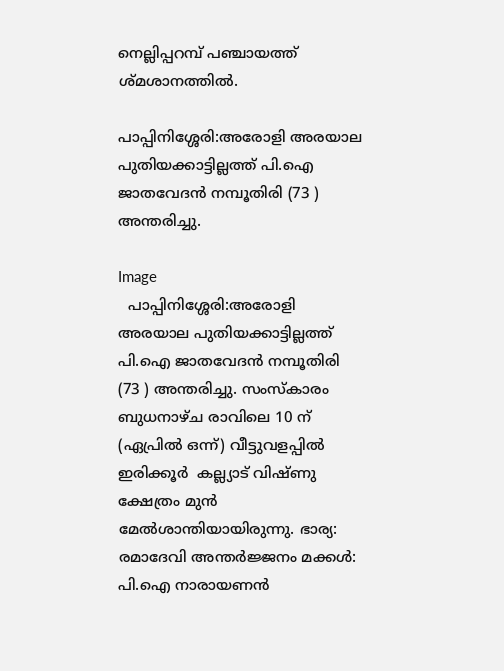നെല്ലിപ്പറമ്പ് പഞ്ചായത്ത് ശ്മശാനത്തില്‍.

പാപ്പിനിശ്ശേരി:അരോളി അരയാല പുതിയക്കാട്ടില്ലത്ത് പി.ഐ ജാതവേദൻ നമ്പൂതിരി (73 ) അന്തരിച്ചു.

Image
  പാപ്പിനിശ്ശേരി:അരോളി അരയാല പുതിയക്കാട്ടില്ലത്ത് പി.ഐ ജാതവേദൻ നമ്പൂതിരി (73 ) അന്തരിച്ചു. സംസ്കാരം ബുധനാഴ്ച രാവിലെ 10 ന് (ഏപ്രിൽ ഒന്ന്) വീട്ടുവളപ്പിൽ ഇരിക്കൂർ  കല്ല്യാട് വിഷ്ണു ക്ഷേത്രം മുൻ മേൽശാന്തിയായിരുന്നു. ഭാര്യ: രമാദേവി അന്തർജ്ജനം മക്കൾ: പി.ഐ നാരായണൻ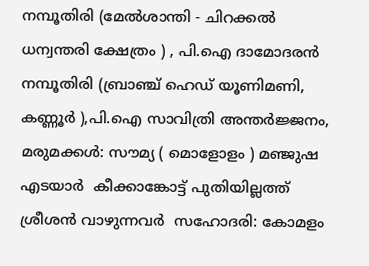നമ്പൂതിരി (മേൽശാന്തി - ചിറക്കൽ ധന്വന്തരി ക്ഷേത്രം ) , പി.ഐ ദാമോദരൻ നമ്പൂതിരി (ബ്രാഞ്ച് ഹെഡ് യൂണിമണി, കണ്ണൂർ ),പി.ഐ സാവിത്രി അന്തർജ്ജനം, മരുമക്കൾ: സൗമ്യ ( മൊളോളം ) മഞ്ജുഷ എടയാർ  കീക്കാങ്കോട്ട് പുതിയില്ലത്ത് ശ്രീശൻ വാഴുന്നവർ  സഹോദരി: കോമളം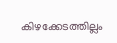കിഴക്കേടത്തില്ലം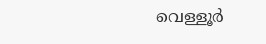വെള്ളൂർ